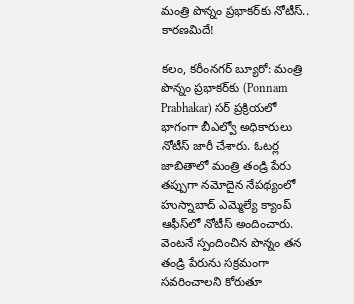మంత్రి పొన్నం ప్రభాకర్‌కు నోటీస్.. కారణమిదే!

కలం, కరీంనగర్ బ్యూరో: మంత్రి పొన్నం ప్రభాకర్‌కు (Ponnam Prabhakar) సర్ ప్రక్రియలో భాగంగా బీఎల్వో అధికారులు నోటీస్ జారీ చేశారు. ఓటర్ల జాబితాలో మంత్రి తండ్రి పేరు తప్పుగా నమోదైన నేపథ్యంలో హుస్నాబాద్ ఎమ్మెల్యే క్యాంప్ ఆఫీస్‌లో నోటీస్ అందించారు. వెంటనే స్పందించిన పొన్నం తన తండ్రి పేరును సక్రమంగా సవరించాలని కోరుతూ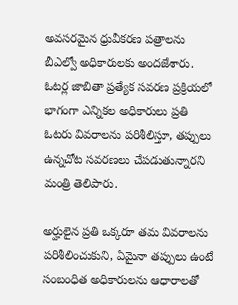అవసరమైన ధ్రువీకరణ పత్రాలను బీఎల్వో అధికారులకు అందజేశారు. ఓటర్ల జాబితా ప్రత్యేక సవరణ ప్రక్రియలో భాగంగా ఎన్నికల అధికారులు ప్రతి ఓటరు వివరాలను పరిశీలిస్తూ, తప్పులు ఉన్నచోట సవరణలు చేపడుతున్నారని మంత్రి తెలిపారు.

అర్హులైన ప్రతి ఒక్కరూ తమ వివరాలను పరిశీలించుకుని, ఏమైనా తప్పులు ఉంటే సంబంధిత అధికారులను ఆధారాలతో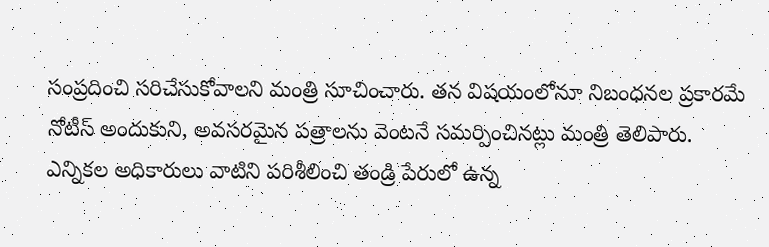సంప్రదించి సరిచేసుకోవాలని మంత్రి సూచించారు. తన విషయంలోనూ నిబంధనల ప్రకారమే నోటీస్ అందుకుని, అవసరమైన పత్రాలను వెంటనే సమర్పించినట్లు మంత్రి తెలిపారు. ఎన్నికల అధికారులు వాటిని పరిశీలించి తండ్రి పేరులో ఉన్న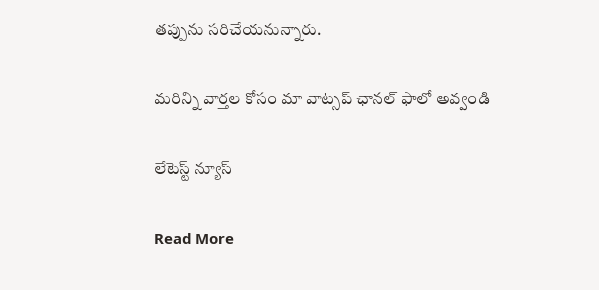తప్పును సరిచేయనున్నారు.

మ‌రిన్ని వార్త‌ల కోసం మా వాట్స‌ప్ ఛాన‌ల్ ఫాలో అవ్వండి

లేటెస్ట్ న్యూస్‌

Read More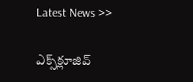Latest News >>

ఎక్స్‌క్లూజివ్‌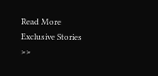Read More Exclusive Stories >>